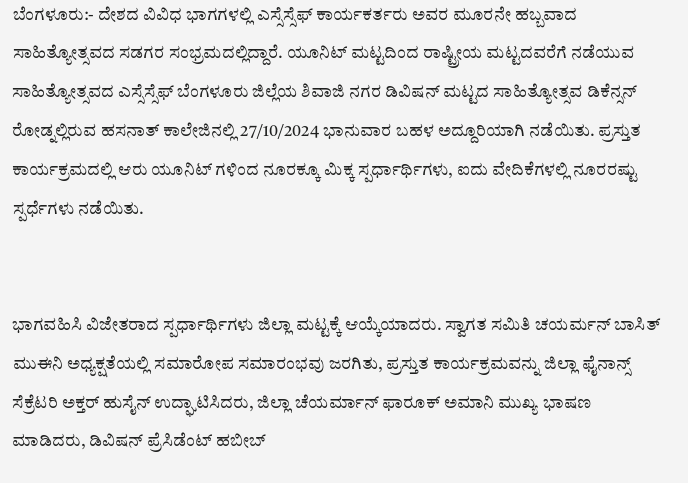ಬೆಂಗಳೂರು:- ದೇಶದ ವಿವಿಧ ಭಾಗಗಳಲ್ಲಿ ಎಸ್ಸೆಸ್ಸೆಫ್ ಕಾರ್ಯಕರ್ತರು ಅವರ ಮೂರನೇ ಹಬ್ಬವಾದ ಸಾಹಿತ್ಯೋತ್ಸವದ ಸಡಗರ ಸಂಭ್ರಮದಲ್ಲಿದ್ದಾರೆ. ಯೂನಿಟ್ ಮಟ್ಟದಿಂದ ರಾಷ್ಟ್ರೀಯ ಮಟ್ಟದವರೆಗೆ ನಡೆಯುವ ಸಾಹಿತ್ಯೋತ್ಸವದ ಎಸ್ಸೆಸ್ಸೆಫ್ ಬೆಂಗಳೂರು ಜಿಲ್ಲೆಯ ಶಿವಾಜಿ ನಗರ ಡಿವಿಷನ್ ಮಟ್ಟದ ಸಾಹಿತ್ಯೋತ್ಸವ ಡಿಕೆನ್ಸನ್ ರೋಡ್ನಲ್ಲಿರುವ ಹಸನಾತ್ ಕಾಲೇಜಿನಲ್ಲಿ 27/10/2024 ಭಾನುವಾರ ಬಹಳ ಅದ್ದೂರಿಯಾಗಿ ನಡೆಯಿತು. ಪ್ರಸ್ತುತ ಕಾರ್ಯಕ್ರಮದಲ್ಲಿ ಆರು ಯೂನಿಟ್ ಗಳಿಂದ ನೂರಕ್ಕೂ ಮಿಕ್ಕ ಸ್ಪರ್ಧಾರ್ಥಿಗಳು, ಐದು ವೇದಿಕೆಗಳಲ್ಲಿ ನೂರರಷ್ಟು ಸ್ಪರ್ಧೆಗಳು ನಡೆಯಿತು.


ಭಾಗವಹಿಸಿ ವಿಜೇತರಾದ ಸ್ಪರ್ಧಾರ್ಥಿಗಳು ಜಿಲ್ಲಾ ಮಟ್ಟಕ್ಕೆ ಆಯ್ಕೆಯಾದರು. ಸ್ವಾಗತ ಸಮಿತಿ ಚಯರ್ಮನ್ ಬಾಸಿತ್ ಮುಈನಿ ಅಧ್ಯಕ್ಷತೆಯಲ್ಲಿ ಸಮಾರೋಪ ಸಮಾರಂಭವು ಜರಗಿತು, ಪ್ರಸ್ತುತ ಕಾರ್ಯಕ್ರಮವನ್ನು ಜಿಲ್ಲಾ ಫೈನಾನ್ಸ್ ಸೆಕ್ರೆಟರಿ ಅಕ್ತರ್ ಹುಸೈನ್ ಉದ್ಘಾಟಿಸಿದರು, ಜಿಲ್ಲಾ ಚೆಯರ್ಮಾನ್ ಫಾರೂಕ್ ಅಮಾನಿ ಮುಖ್ಯ ಭಾಷಣ ಮಾಡಿದರು, ಡಿವಿಷನ್ ಪ್ರೆಸಿಡೆಂಟ್ ಹಬೀಬ್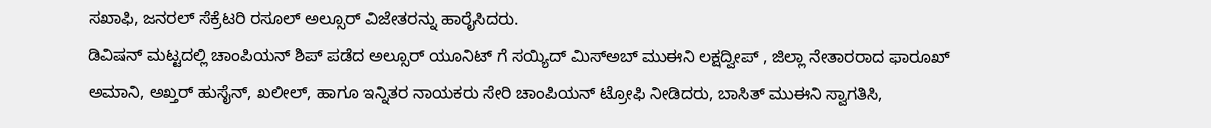ಸಖಾಫಿ, ಜನರಲ್ ಸೆಕ್ರೆಟರಿ ರಸೂಲ್ ಅಲ್ಸೂರ್ ವಿಜೇತರನ್ನು ಹಾರೈಸಿದರು.
ಡಿವಿಷನ್ ಮಟ್ಟದಲ್ಲಿ ಚಾಂಪಿಯನ್ ಶಿಪ್ ಪಡೆದ ಅಲ್ಸೂರ್ ಯೂನಿಟ್ ಗೆ ಸಯ್ಯಿದ್ ಮಿಸ್ಅಬ್ ಮುಈನಿ ಲಕ್ಷದ್ವೀಪ್ , ಜಿಲ್ಲಾ ನೇತಾರರಾದ ಫಾರೂಖ್ ಅಮಾನಿ, ಅಖ್ತರ್ ಹುಸೈನ್, ಖಲೀಲ್, ಹಾಗೂ ಇನ್ನಿತರ ನಾಯಕರು ಸೇರಿ ಚಾಂಪಿಯನ್ ಟ್ರೋಫಿ ನೀಡಿದರು, ಬಾಸಿತ್ ಮುಈನಿ ಸ್ವಾಗತಿಸಿ,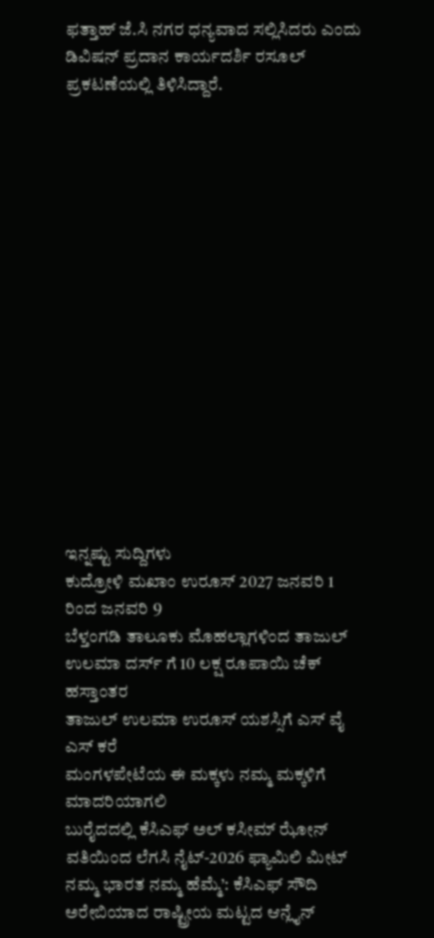ಫತ್ತಾಹ್ ಜೆ.ಸಿ ನಗರ ಧನ್ಯವಾದ ಸಲ್ಲಿಸಿದರು ಎಂದು ಡಿವಿಷನ್ ಪ್ರದಾನ ಕಾರ್ಯದರ್ಶಿ ರಸೂಲ್ ಪ್ರಕಟಣೆಯಲ್ಲಿ ತಿಳಿಸಿದ್ದಾರೆ.
















ಇನ್ನಷ್ಟು ಸುದ್ದಿಗಳು
ಕುದ್ರೋಳಿ ಮಖಾಂ ಉರೂಸ್ 2027 ಜನವರಿ 1 ರಿಂದ ಜನವರಿ 9
ಬೆಳ್ತಂಗಡಿ ತಾಲೂಕು ಮೊಹಲ್ಲಾಗಳಿಂದ ತಾಜುಲ್ ಉಲಮಾ ದರ್ಸ್ ಗೆ 10 ಲಕ್ಷ ರೂಪಾಯಿ ಚೆಕ್ ಹಸ್ತಾಂತರ
ತಾಜುಲ್ ಉಲಮಾ ಉರೂಸ್ ಯಶಸ್ಸಿಗೆ ಎಸ್ ವೈ ಎಸ್ ಕರೆ
ಮಂಗಳಪೇಟೆಯ ಈ ಮಕ್ಕಳು ನಮ್ಮ ಮಕ್ಕಳಿಗೆ ಮಾದರಿಯಾಗಲಿ
ಬುರೈದದಲ್ಲಿ ಕೆಸಿಎಫ್ ಅಲ್ ಕಸೀಮ್ ಝೋನ್ ವತಿಯಿಂದ ಲೆಗಸಿ ನೈಟ್-2026 ಫ್ಯಾಮಿಲಿ ಮೀಟ್
ನಮ್ಮ ಭಾರತ ನಮ್ಮ ಹೆಮ್ಮೆ’: ಕೆಸಿಎಫ್ ಸೌದಿ ಅರೇಬಿಯಾದ ರಾಷ್ಟ್ರೀಯ ಮಟ್ಟದ ಆನ್ಲೈನ್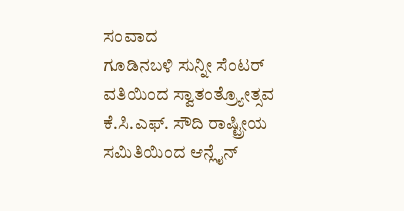ಸಂವಾದ
ಗೂಡಿನಬಳಿ ಸುನ್ನೀ ಸೆಂಟರ್ ವತಿಯಿಂದ ಸ್ವಾತಂತ್ರ್ಯೋತ್ಸವ
ಕೆ.ಸಿ.ಎಫ್. ಸೌದಿ ರಾಷ್ಟ್ರೀಯ ಸಮಿತಿಯಿಂದ ಆನ್ಲೈನ್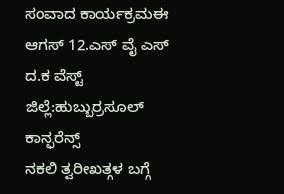ಸಂವಾದ ಕಾರ್ಯಕ್ರಮಈ
ಆಗಸ್ 12.ಎಸ್ ವೈ ಎಸ್ ದ.ಕ ವೆಸ್ಟ್ ಜಿಲ್ಲೆ:ಹುಬ್ಬುರ್ರಸೂಲ್ ಕಾನ್ಫರೆನ್ಸ್
ನಕಲಿ ತ್ವರೀಖತ್ಗಳ ಬಗ್ಗೆ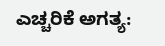ಎಚ್ಚರಿಕೆ ಅಗತ್ಯ: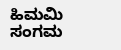ಹಿಮಮಿ ಸಂಗಮ